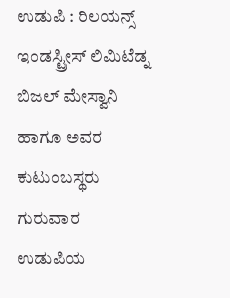ಉಡುಪಿ : ರಿಲಯನ್ಸ್ ಇಂಡಸ್ಟ್ರೀಸ್ ಲಿಮಿಟೆಡ್ನ ಬಿಜಲ್ ಮೇಸ್ವಾನಿ ಹಾಗೂ ಅವರ ಕುಟುಂಬಸ್ಥರು ಗುರುವಾರ ಉಡುಪಿಯ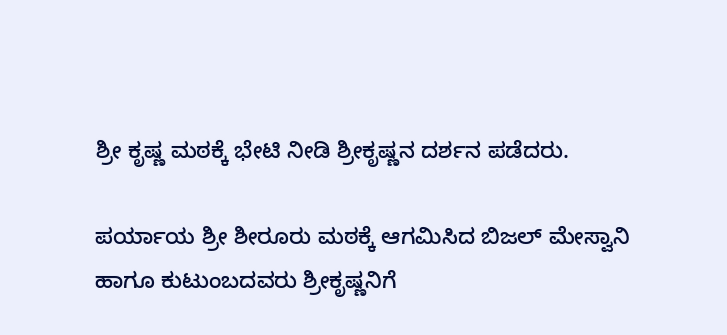ಶ್ರೀ ಕೃಷ್ಣ ಮಠಕ್ಕೆ ಭೇಟಿ ನೀಡಿ ಶ್ರೀಕೃಷ್ಣನ ದರ್ಶನ ಪಡೆದರು.

ಪರ್ಯಾಯ ಶ್ರೀ ಶೀರೂರು ಮಠಕ್ಕೆ ಆಗಮಿಸಿದ ಬಿಜಲ್ ಮೇಸ್ವಾನಿ ಹಾಗೂ ಕುಟುಂಬದವರು ಶ್ರೀಕೃಷ್ಣನಿಗೆ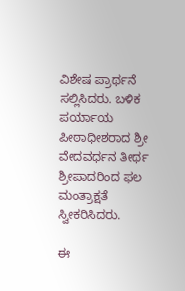ವಿಶೇಷ ಪ್ರಾರ್ಥನೆ ಸಲ್ಲಿಸಿದರು. ಬಳಿಕ ಪರ್ಯಾಯ ಪೀಠಾಧೀಶರಾದ ಶ್ರೀ ವೇದವರ್ಧನ ತೀರ್ಥ ಶ್ರೀಪಾದರಿಂದ ಫಲ ಮಂತ್ರಾಕ್ಷತೆ ಸ್ವೀಕರಿಸಿದರು.

ಈ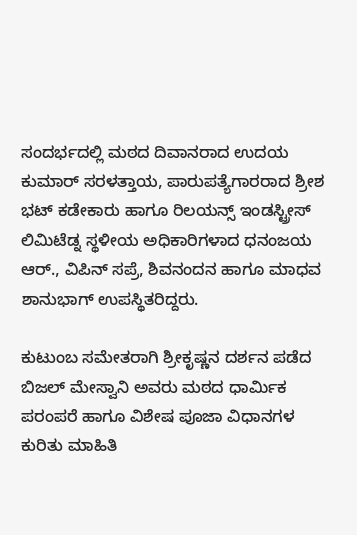ಸಂದರ್ಭದಲ್ಲಿ ಮಠದ ದಿವಾನರಾದ ಉದಯ ಕುಮಾರ್ ಸರಳತ್ತಾಯ, ಪಾರುಪತ್ಯೆಗಾರರಾದ ಶ್ರೀಶ ಭಟ್ ಕಡೇಕಾರು ಹಾಗೂ ರಿಲಯನ್ಸ್ ಇಂಡಸ್ಟ್ರೀಸ್ ಲಿಮಿಟೆಡ್ನ ಸ್ಥಳೀಯ ಅಧಿಕಾರಿಗಳಾದ ಧನಂಜಯ ಆರ್., ವಿಪಿನ್ ಸಪ್ರೆ, ಶಿವನಂದನ ಹಾಗೂ ಮಾಧವ ಶಾನುಭಾಗ್ ಉಪಸ್ಥಿತರಿದ್ದರು.

ಕುಟುಂಬ ಸಮೇತರಾಗಿ ಶ್ರೀಕೃಷ್ಣನ ದರ್ಶನ ಪಡೆದ ಬಿಜಲ್ ಮೇಸ್ವಾನಿ ಅವರು ಮಠದ ಧಾರ್ಮಿಕ ಪರಂಪರೆ ಹಾಗೂ ವಿಶೇಷ ಪೂಜಾ ವಿಧಾನಗಳ ಕುರಿತು ಮಾಹಿತಿ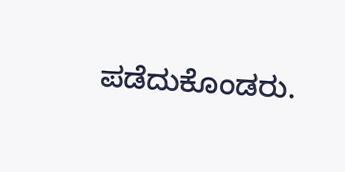ಪಡೆದುಕೊಂಡರು.